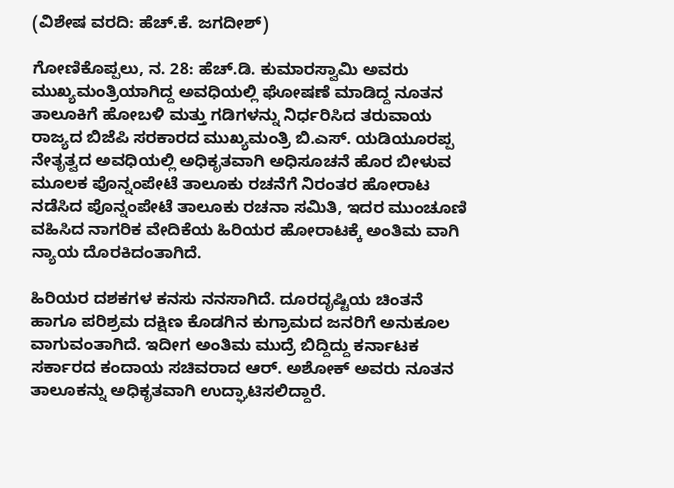(ವಿಶೇಷ ವರದಿ: ಹೆಚ್.ಕೆ. ಜಗದೀಶ್)

ಗೋಣಿಕೊಪ್ಪಲು, ನ. 28: ಹೆಚ್.ಡಿ. ಕುಮಾರಸ್ವಾಮಿ ಅವರು ಮುಖ್ಯಮಂತ್ರಿಯಾಗಿದ್ದ ಅವಧಿಯಲ್ಲಿ ಘೋಷಣೆ ಮಾಡಿದ್ದ ನೂತನ ತಾಲೂಕಿಗೆ ಹೋಬಳಿ ಮತ್ತು ಗಡಿಗಳನ್ನು ನಿರ್ಧರಿಸಿದ ತರುವಾಯ ರಾಜ್ಯದ ಬಿಜೆಪಿ ಸರಕಾರದ ಮುಖ್ಯಮಂತ್ರಿ ಬಿ.ಎಸ್. ಯಡಿಯೂರಪ್ಪ ನೇತೃತ್ವದ ಅವಧಿಯಲ್ಲಿ ಅಧಿಕೃತವಾಗಿ ಅಧಿಸೂಚನೆ ಹೊರ ಬೀಳುವ ಮೂಲಕ ಪೊನ್ನಂಪೇಟೆ ತಾಲೂಕು ರಚನೆಗೆ ನಿರಂತರ ಹೋರಾಟ ನಡೆಸಿದ ಪೊನ್ನಂಪೇಟೆ ತಾಲೂಕು ರಚನಾ ಸಮಿತಿ, ಇದರ ಮುಂಚೂಣಿ ವಹಿಸಿದ ನಾಗರಿಕ ವೇದಿಕೆಯ ಹಿರಿಯರ ಹೋರಾಟಕ್ಕೆ ಅಂತಿಮ ವಾಗಿ ನ್ಯಾಯ ದೊರಕಿದಂತಾಗಿದೆ.

ಹಿರಿಯರ ದಶಕಗಳ ಕನಸು ನನಸಾಗಿದೆ. ದೂರದೃಷ್ಟಿಯ ಚಿಂತನೆ ಹಾಗೂ ಪರಿಶ್ರಮ ದಕ್ಷಿಣ ಕೊಡಗಿನ ಕುಗ್ರಾಮದ ಜನರಿಗೆ ಅನುಕೂಲ ವಾಗುವಂತಾಗಿದೆ. ಇದೀಗ ಅಂತಿಮ ಮುದ್ರೆ ಬಿದ್ದಿದ್ದು ಕರ್ನಾಟಕ ಸರ್ಕಾರದ ಕಂದಾಯ ಸಚಿವರಾದ ಆರ್. ಅಶೋಕ್ ಅವರು ನೂತನ ತಾಲೂಕನ್ನು ಅಧಿಕೃತವಾಗಿ ಉದ್ಘಾಟಿಸಲಿದ್ದಾರೆ.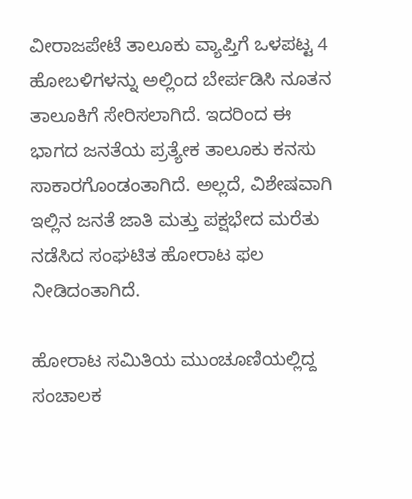ವೀರಾಜಪೇಟೆ ತಾಲೂಕು ವ್ಯಾಪ್ತಿಗೆ ಒಳಪಟ್ಟ 4 ಹೋಬಳಿಗಳನ್ನು ಅಲ್ಲಿಂದ ಬೇರ್ಪಡಿಸಿ ನೂತನ ತಾಲೂಕಿಗೆ ಸೇರಿಸಲಾಗಿದೆ. ಇದರಿಂದ ಈ ಭಾಗದ ಜನತೆಯ ಪ್ರತ್ಯೇಕ ತಾಲೂಕು ಕನಸು ಸಾಕಾರಗೊಂಡಂತಾಗಿದೆ. ಅಲ್ಲದೆ, ವಿಶೇಷವಾಗಿ ಇಲ್ಲಿನ ಜನತೆ ಜಾತಿ ಮತ್ತು ಪಕ್ಷಭೇದ ಮರೆತು ನಡೆಸಿದ ಸಂಘಟಿತ ಹೋರಾಟ ಫಲ ನೀಡಿದಂತಾಗಿದೆ.

ಹೋರಾಟ ಸಮಿತಿಯ ಮುಂಚೂಣಿಯಲ್ಲಿದ್ದ ಸಂಚಾಲಕ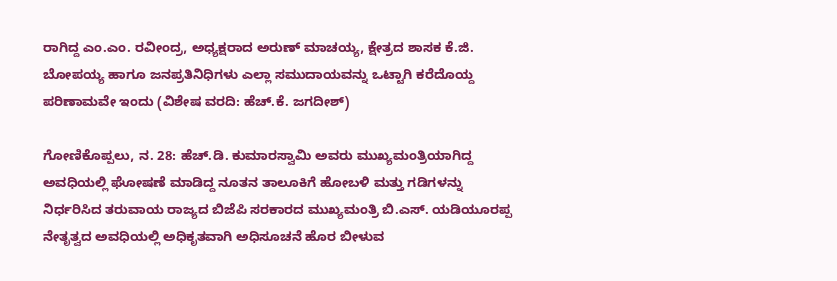ರಾಗಿದ್ದ ಎಂ.ಎಂ. ರವೀಂದ್ರ, ಅಧ್ಯಕ್ಷರಾದ ಅರುಣ್ ಮಾಚಯ್ಯ, ಕ್ಷೇತ್ರದ ಶಾಸಕ ಕೆ.ಜಿ. ಬೋಪಯ್ಯ ಹಾಗೂ ಜನಪ್ರತಿನಿಧಿಗಳು ಎಲ್ಲಾ ಸಮುದಾಯವನ್ನು ಒಟ್ಟಾಗಿ ಕರೆದೊಯ್ದ ಪರಿಣಾಮವೇ ಇಂದು (ವಿಶೇಷ ವರದಿ: ಹೆಚ್.ಕೆ. ಜಗದೀಶ್)

ಗೋಣಿಕೊಪ್ಪಲು, ನ. 28: ಹೆಚ್.ಡಿ. ಕುಮಾರಸ್ವಾಮಿ ಅವರು ಮುಖ್ಯಮಂತ್ರಿಯಾಗಿದ್ದ ಅವಧಿಯಲ್ಲಿ ಘೋಷಣೆ ಮಾಡಿದ್ದ ನೂತನ ತಾಲೂಕಿಗೆ ಹೋಬಳಿ ಮತ್ತು ಗಡಿಗಳನ್ನು ನಿರ್ಧರಿಸಿದ ತರುವಾಯ ರಾಜ್ಯದ ಬಿಜೆಪಿ ಸರಕಾರದ ಮುಖ್ಯಮಂತ್ರಿ ಬಿ.ಎಸ್. ಯಡಿಯೂರಪ್ಪ ನೇತೃತ್ವದ ಅವಧಿಯಲ್ಲಿ ಅಧಿಕೃತವಾಗಿ ಅಧಿಸೂಚನೆ ಹೊರ ಬೀಳುವ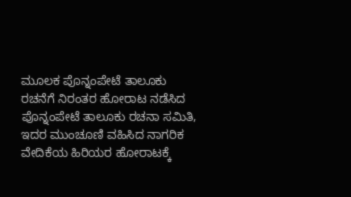ಮೂಲಕ ಪೊನ್ನಂಪೇಟೆ ತಾಲೂಕು ರಚನೆಗೆ ನಿರಂತರ ಹೋರಾಟ ನಡೆಸಿದ ಪೊನ್ನಂಪೇಟೆ ತಾಲೂಕು ರಚನಾ ಸಮಿತಿ, ಇದರ ಮುಂಚೂಣಿ ವಹಿಸಿದ ನಾಗರಿಕ ವೇದಿಕೆಯ ಹಿರಿಯರ ಹೋರಾಟಕ್ಕೆ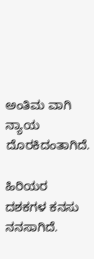ಅಂತಿಮ ವಾಗಿ ನ್ಯಾಯ ದೊರಕಿದಂತಾಗಿದೆ.

ಹಿರಿಯರ ದಶಕಗಳ ಕನಸು ನನಸಾಗಿದೆ.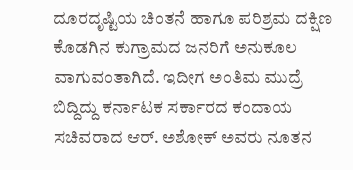ದೂರದೃಷ್ಟಿಯ ಚಿಂತನೆ ಹಾಗೂ ಪರಿಶ್ರಮ ದಕ್ಷಿಣ ಕೊಡಗಿನ ಕುಗ್ರಾಮದ ಜನರಿಗೆ ಅನುಕೂಲ ವಾಗುವಂತಾಗಿದೆ. ಇದೀಗ ಅಂತಿಮ ಮುದ್ರೆ ಬಿದ್ದಿದ್ದು ಕರ್ನಾಟಕ ಸರ್ಕಾರದ ಕಂದಾಯ ಸಚಿವರಾದ ಆರ್. ಅಶೋಕ್ ಅವರು ನೂತನ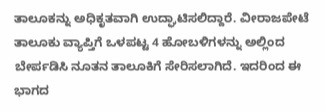ತಾಲೂಕನ್ನು ಅಧಿಕೃತವಾಗಿ ಉದ್ಘಾಟಿಸಲಿದ್ದಾರೆ. ವೀರಾಜಪೇಟೆ ತಾಲೂಕು ವ್ಯಾಪ್ತಿಗೆ ಒಳಪಟ್ಟ 4 ಹೋಬಳಿಗಳನ್ನು ಅಲ್ಲಿಂದ ಬೇರ್ಪಡಿಸಿ ನೂತನ ತಾಲೂಕಿಗೆ ಸೇರಿಸಲಾಗಿದೆ. ಇದರಿಂದ ಈ ಭಾಗದ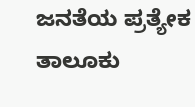ಜನತೆಯ ಪ್ರತ್ಯೇಕ ತಾಲೂಕು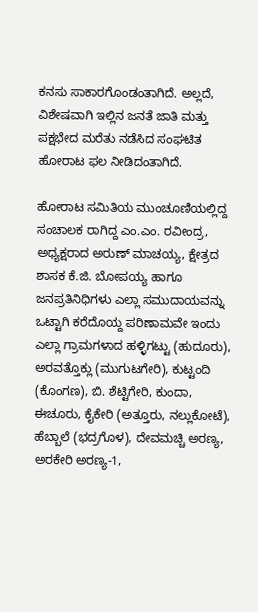ಕನಸು ಸಾಕಾರಗೊಂಡಂತಾಗಿದೆ. ಅಲ್ಲದೆ, ವಿಶೇಷವಾಗಿ ಇಲ್ಲಿನ ಜನತೆ ಜಾತಿ ಮತ್ತು ಪಕ್ಷಭೇದ ಮರೆತು ನಡೆಸಿದ ಸಂಘಟಿತ ಹೋರಾಟ ಫಲ ನೀಡಿದಂತಾಗಿದೆ.

ಹೋರಾಟ ಸಮಿತಿಯ ಮುಂಚೂಣಿಯಲ್ಲಿದ್ದ ಸಂಚಾಲಕ ರಾಗಿದ್ದ ಎಂ.ಎಂ. ರವೀಂದ್ರ, ಅಧ್ಯಕ್ಷರಾದ ಅರುಣ್ ಮಾಚಯ್ಯ, ಕ್ಷೇತ್ರದ ಶಾಸಕ ಕೆ.ಜಿ. ಬೋಪಯ್ಯ ಹಾಗೂ ಜನಪ್ರತಿನಿಧಿಗಳು ಎಲ್ಲಾ ಸಮುದಾಯವನ್ನು ಒಟ್ಟಾಗಿ ಕರೆದೊಯ್ದ ಪರಿಣಾಮವೇ ಇಂದು ಎಲ್ಲಾ ಗ್ರಾಮಗಳಾದ ಹಳ್ಳಿಗಟ್ಟು (ಹುದೂರು), ಅರವತ್ತೊಕ್ಲು (ಮುಗುಟಗೇರಿ), ಕುಟ್ಟಂದಿ (ಕೊಂಗಣ), ಬಿ. ಶೆಟ್ಟಿಗೇರಿ, ಕುಂದಾ, ಈಚೂರು, ಕೈಕೇರಿ (ಅತ್ತೂರು, ನಲ್ಲುಕೋಟೆ), ಹೆಬ್ಬಾಲೆ (ಭದ್ರಗೊಳ), ದೇವಮಚ್ಚಿ ಅರಣ್ಯ, ಅರಕೇರಿ ಅರಣ್ಯ-1,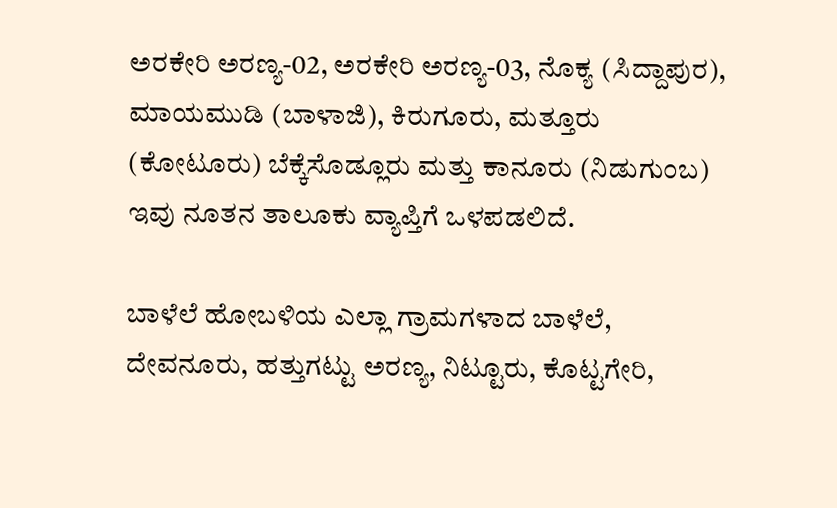ಅರಕೇರಿ ಅರಣ್ಯ-02, ಅರಕೇರಿ ಅರಣ್ಯ-03, ನೊಕ್ಯ (ಸಿದ್ದಾಪುರ), ಮಾಯಮುಡಿ (ಬಾಳಾಜಿ), ಕಿರುಗೂರು, ಮತ್ತೂರು (ಕೋಟೂರು) ಬೆಕ್ಕೆಸೊಡ್ಲೂರು ಮತ್ತು ಕಾನೂರು (ನಿಡುಗುಂಬ) ಇವು ನೂತನ ತಾಲೂಕು ವ್ಯಾಪ್ತಿಗೆ ಒಳಪಡಲಿದೆ.

ಬಾಳೆಲೆ ಹೋಬಳಿಯ ಎಲ್ಲಾ ಗ್ರಾಮಗಳಾದ ಬಾಳೆಲೆ, ದೇವನೂರು, ಹತ್ತುಗಟ್ಟು ಅರಣ್ಯ, ನಿಟ್ಟೂರು, ಕೊಟ್ಟಗೇರಿ,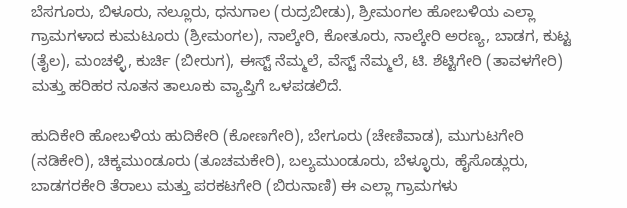ಬೆಸಗೂರು, ಬಿಳೂರು, ನಲ್ಲೂರು, ಧನುಗಾಲ (ರುದ್ರಬೀಡು), ಶ್ರೀಮಂಗಲ ಹೋಬಳಿಯ ಎಲ್ಲಾ ಗ್ರಾಮಗಳಾದ ಕುಮಟೂರು (ಶ್ರೀಮಂಗಲ), ನಾಲ್ಕೇರಿ, ಕೋತೂರು, ನಾಲ್ಕೇರಿ ಅರಣ್ಯ, ಬಾಡಗ, ಕುಟ್ಟ (ತೈಲ), ಮಂಚಳ್ಳಿ, ಕುರ್ಚಿ (ಬೀರುಗ), ಈಸ್ಟ್ ನೆಮ್ಮಲೆ, ವೆಸ್ಟ್ ನೆಮ್ಮಲೆ, ಟಿ. ಶೆಟ್ಟಿಗೇರಿ (ತಾವಳಗೇರಿ) ಮತ್ತು ಹರಿಹರ ನೂತನ ತಾಲೂಕು ವ್ಯಾಪ್ತಿಗೆ ಒಳಪಡಲಿದೆ.

ಹುದಿಕೇರಿ ಹೋಬಳಿಯ ಹುದಿಕೇರಿ (ಕೋಣಗೇರಿ), ಬೇಗೂರು (ಚೇಣಿವಾಡ), ಮುಗುಟಗೇರಿ (ನಡಿಕೇರಿ), ಚಿಕ್ಕಮುಂಡೂರು (ತೂಚಮಕೇರಿ), ಬಲ್ಯಮುಂಡೂರು, ಬೆಳ್ಳೂರು, ಹೈಸೊಡ್ಲುರು, ಬಾಡಗರಕೇರಿ ತೆರಾಲು ಮತ್ತು ಪರಕಟಗೇರಿ (ಬಿರುನಾಣಿ) ಈ ಎಲ್ಲಾ ಗ್ರಾಮಗಳು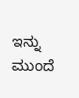ಇನ್ನು ಮುಂದೆ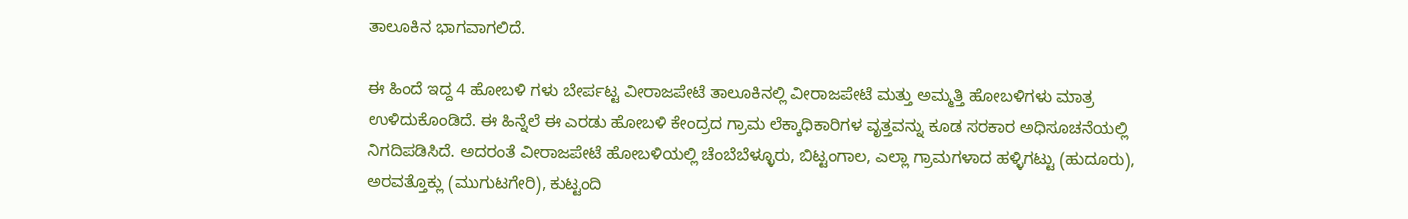ತಾಲೂಕಿನ ಭಾಗವಾಗಲಿದೆ.

ಈ ಹಿಂದೆ ಇದ್ದ 4 ಹೋಬಳಿ ಗಳು ಬೇರ್ಪಟ್ಟ ವೀರಾಜಪೇಟೆ ತಾಲೂಕಿನಲ್ಲಿ ವೀರಾಜಪೇಟೆ ಮತ್ತು ಅಮ್ಮತ್ತಿ ಹೋಬಳಿಗಳು ಮಾತ್ರ ಉಳಿದುಕೊಂಡಿದೆ. ಈ ಹಿನ್ನೆಲೆ ಈ ಎರಡು ಹೋಬಳಿ ಕೇಂದ್ರದ ಗ್ರಾಮ ಲೆಕ್ಕಾಧಿಕಾರಿಗಳ ವೃತ್ತವನ್ನು ಕೂಡ ಸರಕಾರ ಅಧಿಸೂಚನೆಯಲ್ಲಿ ನಿಗದಿಪಡಿಸಿದೆ. ಅದರಂತೆ ವೀರಾಜಪೇಟೆ ಹೋಬಳಿಯಲ್ಲಿ ಚೆಂಬೆಬೆಳ್ಳೂರು, ಬಿಟ್ಟಂಗಾಲ, ಎಲ್ಲಾ ಗ್ರಾಮಗಳಾದ ಹಳ್ಳಿಗಟ್ಟು (ಹುದೂರು), ಅರವತ್ತೊಕ್ಲು (ಮುಗುಟಗೇರಿ), ಕುಟ್ಟಂದಿ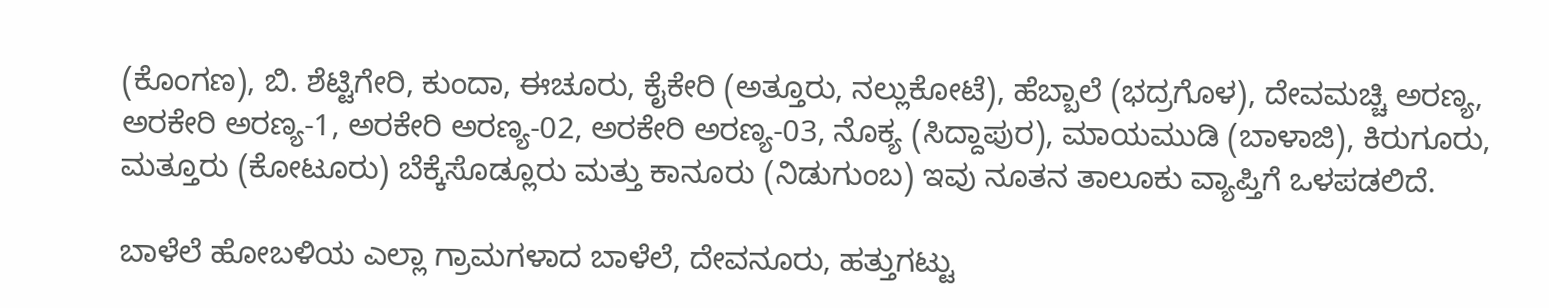(ಕೊಂಗಣ), ಬಿ. ಶೆಟ್ಟಿಗೇರಿ, ಕುಂದಾ, ಈಚೂರು, ಕೈಕೇರಿ (ಅತ್ತೂರು, ನಲ್ಲುಕೋಟೆ), ಹೆಬ್ಬಾಲೆ (ಭದ್ರಗೊಳ), ದೇವಮಚ್ಚಿ ಅರಣ್ಯ, ಅರಕೇರಿ ಅರಣ್ಯ-1, ಅರಕೇರಿ ಅರಣ್ಯ-02, ಅರಕೇರಿ ಅರಣ್ಯ-03, ನೊಕ್ಯ (ಸಿದ್ದಾಪುರ), ಮಾಯಮುಡಿ (ಬಾಳಾಜಿ), ಕಿರುಗೂರು, ಮತ್ತೂರು (ಕೋಟೂರು) ಬೆಕ್ಕೆಸೊಡ್ಲೂರು ಮತ್ತು ಕಾನೂರು (ನಿಡುಗುಂಬ) ಇವು ನೂತನ ತಾಲೂಕು ವ್ಯಾಪ್ತಿಗೆ ಒಳಪಡಲಿದೆ.

ಬಾಳೆಲೆ ಹೋಬಳಿಯ ಎಲ್ಲಾ ಗ್ರಾಮಗಳಾದ ಬಾಳೆಲೆ, ದೇವನೂರು, ಹತ್ತುಗಟ್ಟು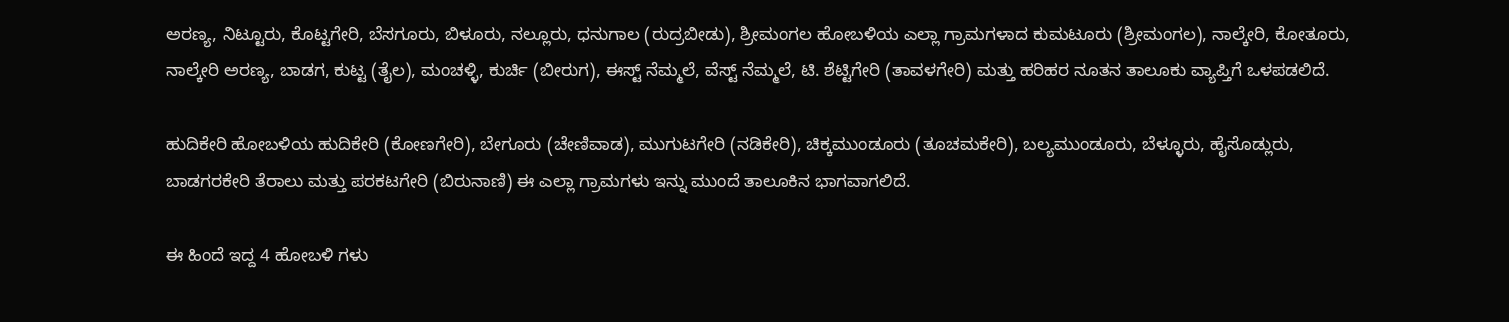ಅರಣ್ಯ, ನಿಟ್ಟೂರು, ಕೊಟ್ಟಗೇರಿ, ಬೆಸಗೂರು, ಬಿಳೂರು, ನಲ್ಲೂರು, ಧನುಗಾಲ (ರುದ್ರಬೀಡು), ಶ್ರೀಮಂಗಲ ಹೋಬಳಿಯ ಎಲ್ಲಾ ಗ್ರಾಮಗಳಾದ ಕುಮಟೂರು (ಶ್ರೀಮಂಗಲ), ನಾಲ್ಕೇರಿ, ಕೋತೂರು, ನಾಲ್ಕೇರಿ ಅರಣ್ಯ, ಬಾಡಗ, ಕುಟ್ಟ (ತೈಲ), ಮಂಚಳ್ಳಿ, ಕುರ್ಚಿ (ಬೀರುಗ), ಈಸ್ಟ್ ನೆಮ್ಮಲೆ, ವೆಸ್ಟ್ ನೆಮ್ಮಲೆ, ಟಿ. ಶೆಟ್ಟಿಗೇರಿ (ತಾವಳಗೇರಿ) ಮತ್ತು ಹರಿಹರ ನೂತನ ತಾಲೂಕು ವ್ಯಾಪ್ತಿಗೆ ಒಳಪಡಲಿದೆ.

ಹುದಿಕೇರಿ ಹೋಬಳಿಯ ಹುದಿಕೇರಿ (ಕೋಣಗೇರಿ), ಬೇಗೂರು (ಚೇಣಿವಾಡ), ಮುಗುಟಗೇರಿ (ನಡಿಕೇರಿ), ಚಿಕ್ಕಮುಂಡೂರು (ತೂಚಮಕೇರಿ), ಬಲ್ಯಮುಂಡೂರು, ಬೆಳ್ಳೂರು, ಹೈಸೊಡ್ಲುರು, ಬಾಡಗರಕೇರಿ ತೆರಾಲು ಮತ್ತು ಪರಕಟಗೇರಿ (ಬಿರುನಾಣಿ) ಈ ಎಲ್ಲಾ ಗ್ರಾಮಗಳು ಇನ್ನು ಮುಂದೆ ತಾಲೂಕಿನ ಭಾಗವಾಗಲಿದೆ.

ಈ ಹಿಂದೆ ಇದ್ದ 4 ಹೋಬಳಿ ಗಳು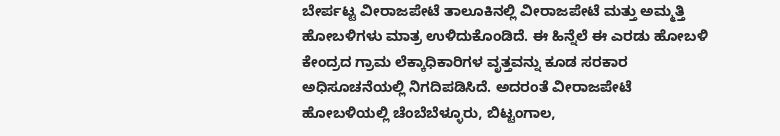ಬೇರ್ಪಟ್ಟ ವೀರಾಜಪೇಟೆ ತಾಲೂಕಿನಲ್ಲಿ ವೀರಾಜಪೇಟೆ ಮತ್ತು ಅಮ್ಮತ್ತಿ ಹೋಬಳಿಗಳು ಮಾತ್ರ ಉಳಿದುಕೊಂಡಿದೆ. ಈ ಹಿನ್ನೆಲೆ ಈ ಎರಡು ಹೋಬಳಿ ಕೇಂದ್ರದ ಗ್ರಾಮ ಲೆಕ್ಕಾಧಿಕಾರಿಗಳ ವೃತ್ತವನ್ನು ಕೂಡ ಸರಕಾರ ಅಧಿಸೂಚನೆಯಲ್ಲಿ ನಿಗದಿಪಡಿಸಿದೆ. ಅದರಂತೆ ವೀರಾಜಪೇಟೆ ಹೋಬಳಿಯಲ್ಲಿ ಚೆಂಬೆಬೆಳ್ಳೂರು, ಬಿಟ್ಟಂಗಾಲ,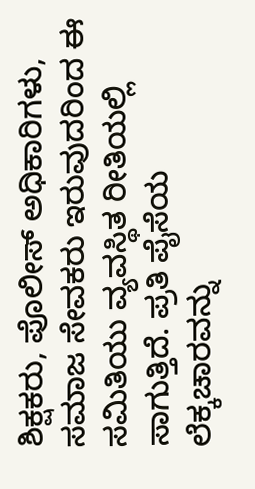ಶಿಕ್ಷಕರು, ಪೊಲೀಸ್ ಅಧಿಕಾರಿಗಳು, ಸಮಾಜ ಸೇವಕರು ಇರುವುದರಿಂದ ಈ ಸಮಿತಿಯು ವ್ಯವಸ್ಥಿತ ರೀತಿಯಲ್ಲಿ ಸಾಗುತ್ತಿದೆ. ಪ್ರತಿ ಪೈಸೆಯ ಲೆಕ್ಕಚಾರವನ್ನು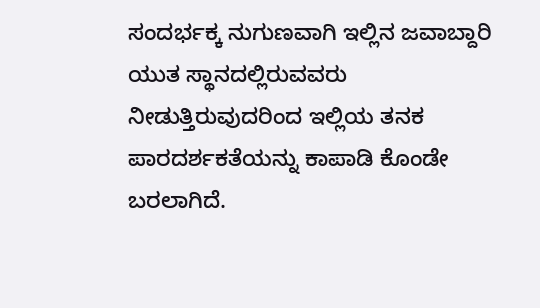ಸಂದರ್ಭಕ್ಕ ನುಗುಣವಾಗಿ ಇಲ್ಲಿನ ಜವಾಬ್ದಾರಿ ಯುತ ಸ್ಥಾನದಲ್ಲಿರುವವರು ನೀಡುತ್ತಿರುವುದರಿಂದ ಇಲ್ಲಿಯ ತನಕ ಪಾರದರ್ಶಕತೆಯನ್ನು ಕಾಪಾಡಿ ಕೊಂಡೇ ಬರಲಾಗಿದೆ.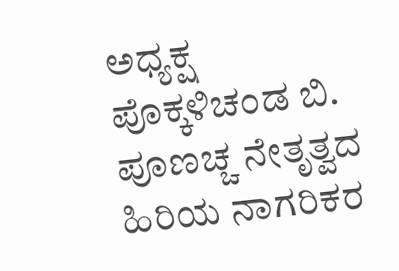ಅಧ್ಯಕ್ಷ ಪೊಕ್ಕಳಿಚಂಡ ಬಿ. ಪೂಣಚ್ಚ ನೇತೃತ್ವದ ಹಿರಿಯ ನಾಗರಿಕರ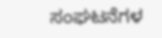ಸಂಘಟನೆಗಳ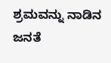ಶ್ರಮವನ್ನು ನಾಡಿನ ಜನತೆ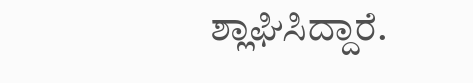ಶ್ಲಾಘಿಸಿದ್ದಾರೆ.